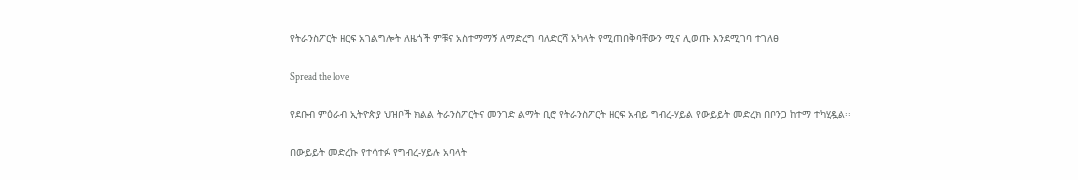የትራንስፖርት ዘርፍ አገልግሎት ለዜጎች ምቹና አስተማማኝ ለማድረግ ባለድርሻ አካላት የሚጠበቅባቸውን ሚና ሊወጡ እንደሚገባ ተገለፀ

Spread the love

የደቡብ ምዕራብ ኢትዮጵያ ህዝቦች ክልል ትራንስፖርትና መንገድ ልማት ቢሮ የትራንስፖርት ዘርፍ አብይ ግብረ-ሃይል የውይይት መድረክ በቦንጋ ከተማ ተካሂዷል፡፡

በውይይት መድረኩ የተሳተፉ የግብረ-ሃይሉ አባላት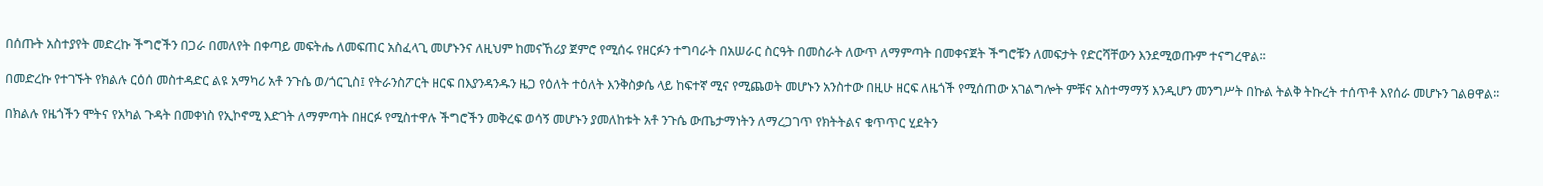በሰጡት አስተያየት መድረኩ ችግሮችን በጋራ በመለየት በቀጣይ መፍትሔ ለመፍጠር አስፈላጊ መሆኑንና ለዚህም ከመናኸሪያ ጀምሮ የሚሰሩ የዘርፉን ተግባራት በአሠራር ስርዓት በመስራት ለውጥ ለማምጣት በመቀናጀት ችግሮቹን ለመፍታት የድርሻቸውን እንደሚወጡም ተናግረዋል፡፡

በመድረኩ የተገኙት የክልሉ ርዕሰ መስተዳድር ልዩ አማካሪ አቶ ንጉሴ ወ/ጎርጊስ፤ የትራንስፖርት ዘርፍ በእያንዳንዱን ዜጋ የዕለት ተዕለት እንቅስቃሴ ላይ ከፍተኛ ሚና የሚጨወት መሆኑን አንስተው በዚሁ ዘርፍ ለዜጎች የሚሰጠው አገልግሎት ምቹና አስተማማኝ እንዲሆን መንግሥት በኩል ትልቅ ትኩረት ተሰጥቶ እየሰራ መሆኑን ገልፀዋል፡፡

በክልሉ የዜጎችን ሞትና የአካል ጉዳት በመቀነስ የኢኮኖሚ እድገት ለማምጣት በዘርፉ የሚስተዋሉ ችግሮችን መቅረፍ ወሳኝ መሆኑን ያመለከቱት አቶ ንጉሴ ውጤታማነትን ለማረጋገጥ የክትትልና ቁጥጥር ሂደትን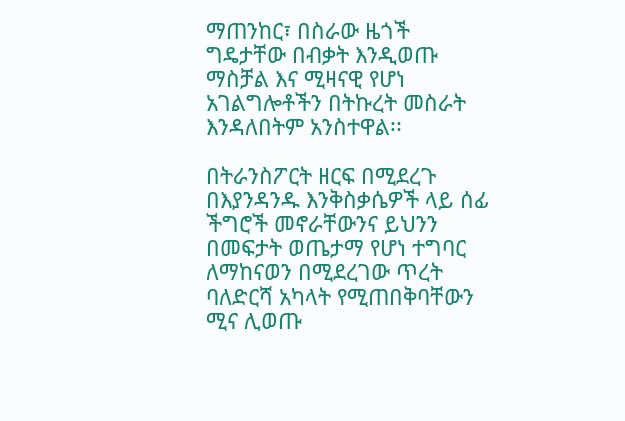ማጠንከር፣ በስራው ዜጎች ግዴታቸው በብቃት እንዲወጡ ማስቻል እና ሚዛናዊ የሆነ አገልግሎቶችን በትኩረት መስራት እንዳለበትም አንስተዋል፡፡

በትራንስፖርት ዘርፍ በሚደረጉ በእያንዳንዱ እንቅስቃሴዎች ላይ ሰፊ ችግሮች መኖራቸውንና ይህንን በመፍታት ወጤታማ የሆነ ተግባር ለማከናወን በሚደረገው ጥረት ባለድርሻ አካላት የሚጠበቅባቸውን ሚና ሊወጡ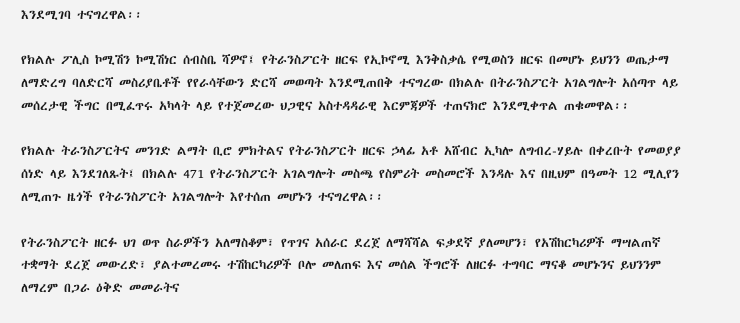እንደሚገባ ተናግረዋል፡፡

የክልሉ ፖሊስ ኮሚሽን ኮሚሽነር ሰብስቤ ሻዎኖ፤ የትራንስፖርት ዘርፍ የኢኮኖሚ እንቅስቃሴ የሚወስን ዘርፍ በመሆኑ ይህንን ወጤታማ ለማድረግ ባለድርሻ መስሪያቤቶች የየራሳቸውን ድርሻ መወጣት እንደሚጠበቅ ተናግረው በክልሉ በትራንስፖርት አገልግሎት አሰጣጥ ላይ መሰረታዊ ችግር በሚፈጥሩ አካላት ላይ የተጀመረው ህጋዊና አስተዳዳራዊ እርምጃዎች ተጠናክሮ እንደሚቀጥል ጠቁመዋል፡፡

የክልሉ ትራንስፖርትና መንገድ ልማት ቢሮ ምክትልና የትራንስፖርት ዘርፍ ኃላፊ አቶ አሸብር ኢካሎ ለግብረ-ሃይሉ በቀረቡት የመወያያ ሰነድ ላይ እንደገለጹት፤ በክልሉ 471 የትራንስፖርት አገልግሎት መስጫ የስምሪት መስመሮች እንዳሉ እና በዚህም በዓመት 12 ሚሊየን ለሚጠጉ ዜጎች የትራንስፖርት አገልግሎት እየተሰጠ መሆኑን ተናግረዋል፡፡

የትራንስፖርት ዘርፉ ህገ ወጥ ስራዎችን አለማስቆም፣ የጥገና አሰራር ደረጀ ለማሻሻል ፍቃደኛ ያለመሆን፣ የአሽከርካሪዎች ማሣልጠኛ ተቋማት ደረጀ መውረድ፣ ያልተመረመሩ ተሽከርካሪዎች ቦሎ መለጠፍ እና መሰል ችግሮች ለዘርፉ ተግባር ማናቆ መሆኑንና ይህንንም ለማረም በጋራ ዕቅድ መመራትና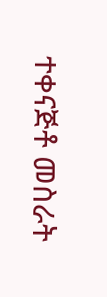ተቀናጅቶ መስራት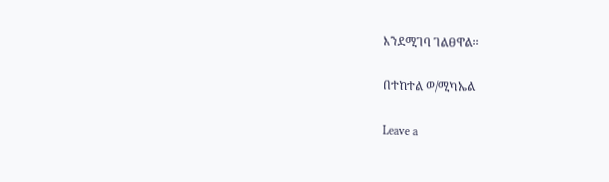እንደሚገባ ገልፀዋል፡፡

በተከተል ወ/ሚካኤል

Leave a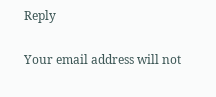Reply

Your email address will not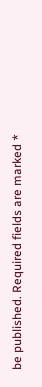be published. Required fields are marked *